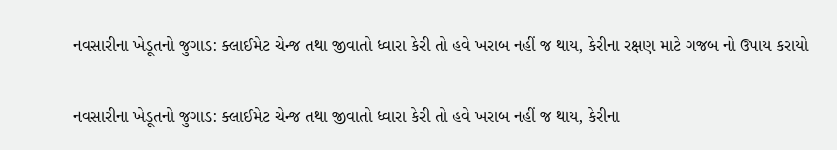નવસારીના ખેડૂતનો જુગાડ: ક્લાઈમેટ ચેન્જ તથા જીવાતો ધ્વારા કેરી તો હવે ખરાબ નહીં જ થાય, કેરીના રક્ષણ માટે ગજબ નો ઉપાય કરાયો

નવસારીના ખેડૂતનો જુગાડ: ક્લાઈમેટ ચેન્જ તથા જીવાતો ધ્વારા કેરી તો હવે ખરાબ નહીં જ થાય, કેરીના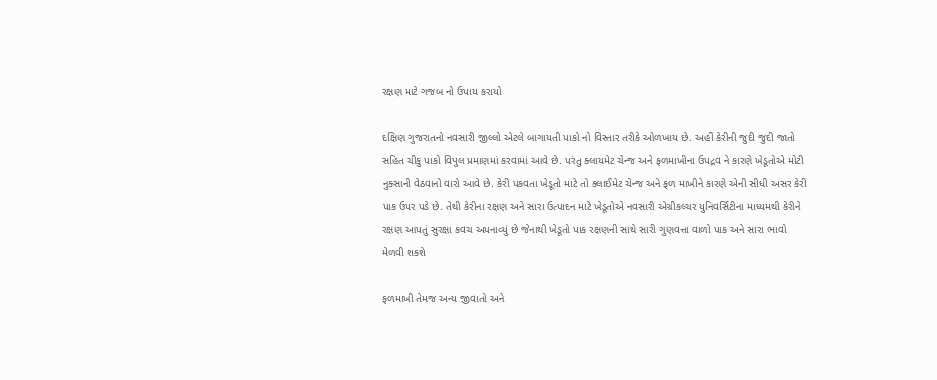રક્ષણ માટે ગજબ નો ઉપાય કરાયો

દક્ષિણ ગુજરાતનો નવસારી જીલ્લો એટલે બાગાયતી પાકો નો વિસ્તાર તરીકે ઓળખાય છે. અહીં કેરીની જુદી જુદી જાતો સહિત ચીકુ પાકો વિપુલ પ્રમાણમાં કરવામાં આવે છે. પરંતુ ક્લાયમેટ ચેન્જ અને ફળમાખીના ઉપદ્રવ ને કારણે ખેડૂતોએ મોટી નુક્સાની વેઠવાનો વારો આવે છે. કેરી પકવતા ખેડૂતો માટે તો ક્લાઈમેટ ચેન્જ અને ફળ માખીને કારણે એની સીધી અસર કેરી પાક ઉપર પડે છે. તેથી કેરીના રક્ષણ અને સારા ઉત્પાદન માટે ખેડૂતોએ નવસારી એગ્રીકલ્ચર યુનિવર્સિટીના માધ્યમથી કેરીને રક્ષણ આપતું સુરક્ષા કવચ અપનાવ્યું છે જેનાથી ખેડૂતો પાક રક્ષણની સાથે સારી ગુણવત્તા વાળો પાક અને સારા ભાવો મેળવી શકશે

ફળમાખી તેમજ અન્ય જીવાતો અને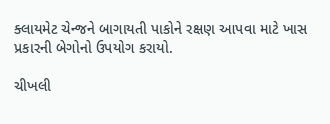ક્લાયમેટ ચેન્જને બાગાયતી પાકોને રક્ષણ આપવા માટે ખાસ પ્રકારની બેગોનો ઉપયોગ કરાયો.

ચીખલી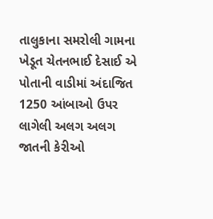તાલુકાના સમરોલી ગામના ખેડૂત ચેતનભાઈ દેસાઈ એ પોતાની વાડીમાં અંદાજિત 1250 આંબાઓ ઉપર લાગેલી અલગ અલગ જાતની કેરીઓ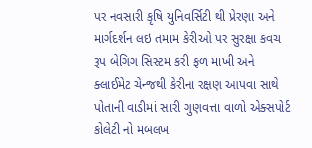પર નવસારી કૃષિ યુનિવર્સિટી થી પ્રેરણા અને માર્ગદર્શન લઇ તમામ કેરીઓ પર સુરક્ષા કવચ રૂપ બેગિગ સિસ્ટમ કરી ફળ માખી અને ક્લાઈમેટ ચેન્જથી કેરીના રક્ષણ આપવા સાથે પોતાની વાડીમાં સારી ગુણવત્તા વાળો એક્સપોર્ટ કોલેટી નો મબલખ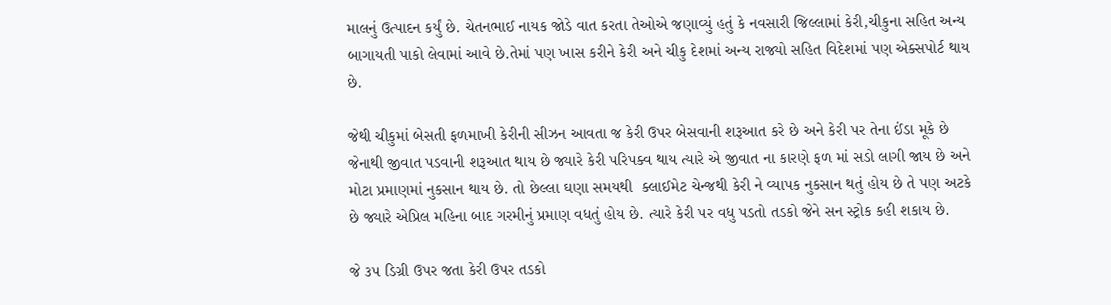માલનું ઉત્પાદન કર્યું છે. ચેતનભાઈ નાયક જોડે વાત કરતા તેઓએ જણાવ્યું હતું કે નવસારી જિલ્લામાં કેરી,ચીકુના સહિત અન્ય બાગાયતી પાકો લેવામાં આવે છે.તેમાં પણ ખાસ કરીને કેરી અને ચીકુ દેશમાં અન્ય રાજ્યો સહિત વિદેશમાં પણ એક્સપોર્ટ થાય છે.

જેથી ચીકુમાં બેસતી ફળમાખી કેરીની સીઝન આવતા જ કેરી ઉપર બેસવાની શરૂઆત કરે છે અને કેરી પર તેના ઈંડા મૂકે છે જેનાથી જીવાત પડવાની શરૂઆત થાય છે જ્યારે કેરી પરિપક્વ થાય ત્યારે એ જીવાત ના કારણે ફળ માં સડો લાગી જાય છે અને મોટા પ્રમાણમાં નુકસાન થાય છે. તો છેલ્લા ઘણા સમયથી  ક્લાઈમેટ ચેન્જથી કેરી ને વ્યાપક નુકસાન થતું હોય છે તે પણ અટકે છે જ્યારે એપ્રિલ મહિના બાદ ગરમીનું પ્રમાણ વધતું હોય છે. ત્યારે કેરી પર વધુ પડતો તડકો જેને સન સ્ટ્રોક કહી શકાય છે.

જે ૩૫ ડિગ્રી ઉપર જતા કેરી ઉપર તડકો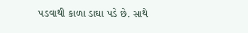પડવાથી કાળા ડાઘા પડે છે. સાથે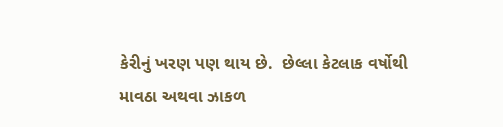કેરીનું ખરણ પણ થાય છે.  છેલ્લા કેટલાક વર્ષોથી માવઠા અથવા ઝાકળ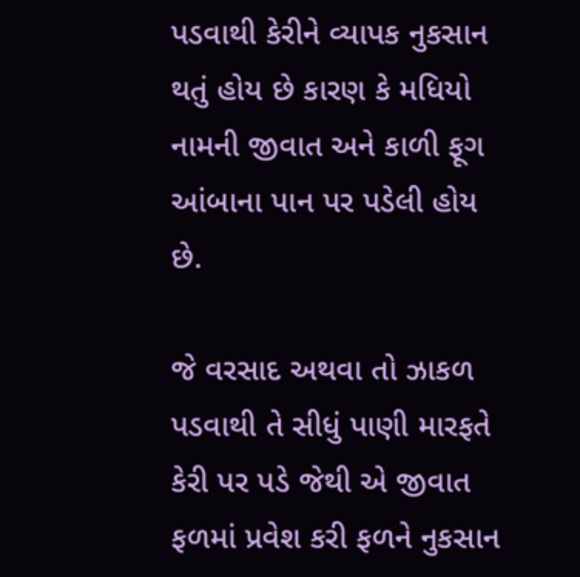પડવાથી કેરીને વ્યાપક નુકસાન થતું હોય છે કારણ કે મધિયો નામની જીવાત અને કાળી ફૂગ આંબાના પાન પર પડેલી હોય છે.

જે વરસાદ અથવા તો ઝાકળ પડવાથી તે સીધું પાણી મારફતે કેરી પર પડે જેથી એ જીવાત ફળમાં પ્રવેશ કરી ફળને નુકસાન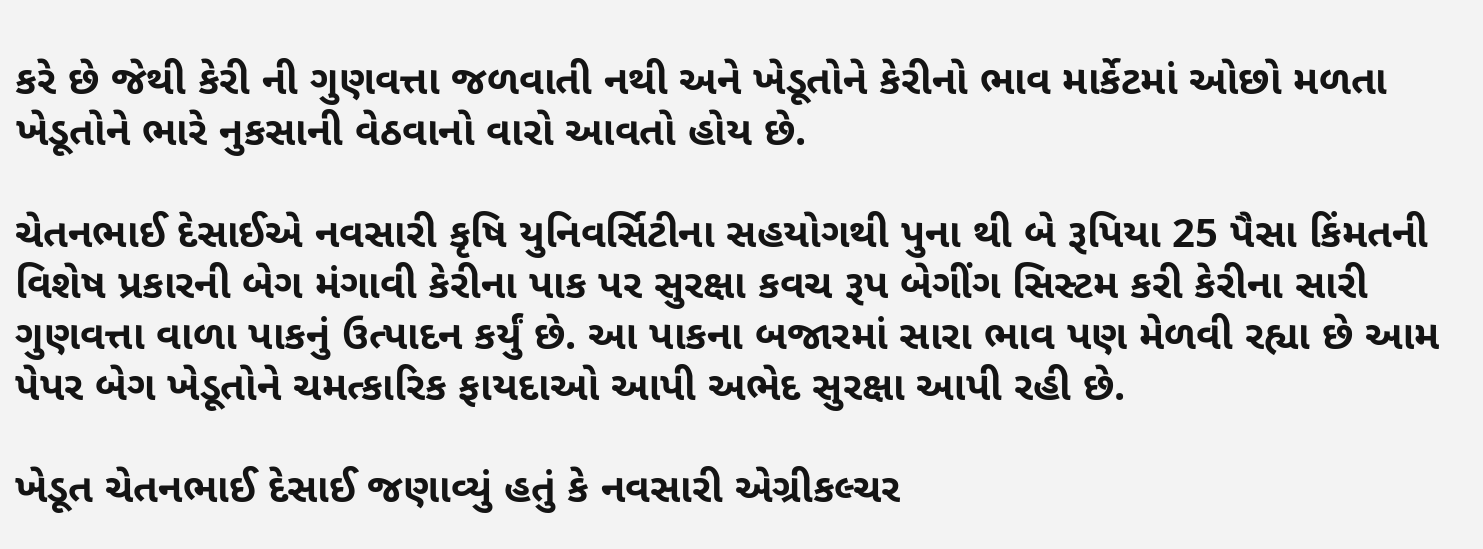કરે છે જેથી કેરી ની ગુણવત્તા જળવાતી નથી અને ખેડૂતોને કેરીનો ભાવ માર્કેટમાં ઓછો મળતા ખેડૂતોને ભારે નુકસાની વેઠવાનો વારો આવતો હોય છે.

ચેતનભાઈ દેસાઈએ નવસારી કૃષિ યુનિવર્સિટીના સહયોગથી પુના થી બે રૂપિયા 25 પૈસા કિંમતની વિશેષ પ્રકારની બેગ મંગાવી કેરીના પાક પર સુરક્ષા કવચ રૂપ બેગીંગ સિસ્ટમ કરી કેરીના સારી ગુણવત્તા વાળા પાકનું ઉત્પાદન કર્યું છે. આ પાકના બજારમાં સારા ભાવ પણ મેળવી રહ્યા છે આમ પેપર બેગ ખેડૂતોને ચમત્કારિક ફાયદાઓ આપી અભેદ સુરક્ષા આપી રહી છે.

ખેડૂત ચેતનભાઈ દેસાઈ જણાવ્યું હતું કે નવસારી એગ્રીકલ્ચર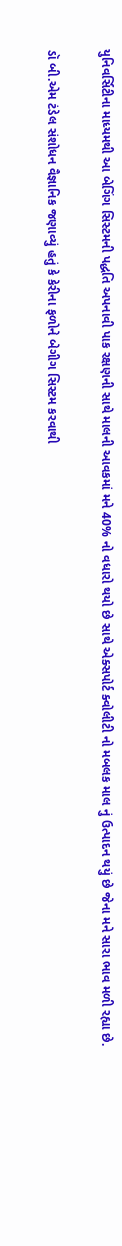યુનિવર્સિટીના માધ્યમથી આ બેગિંગ સિસ્ટમની પદ્ધતિ અપનાવી પાક રક્ષણની સાથે માલની આવકમાં મને 40% નો વધારો થયો છે સાથે એક્સપોર્ટ ક્વોલીટી નો મબલક માલ નું ઉત્પાદન થયું છે જેના મને સારા ભાવ મળી રહ્યા છે.

ડૉ બી.એમ ટંડેલ સંશોધન વૈજ્ઞાનિક જણાવ્યું હતું કે કેરીના ફળોને બેગીગ સિસ્ટમ કરવાથી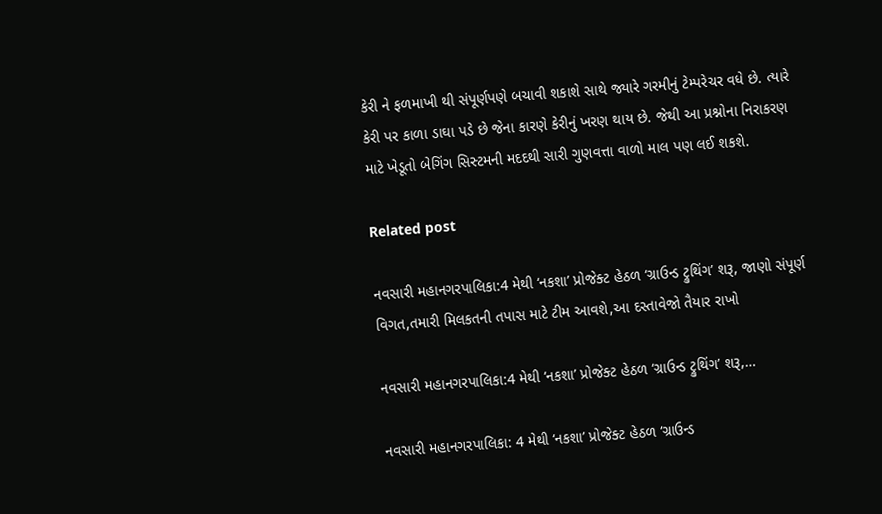કેરી ને ફળમાખી થી સંપૂર્ણપણે બચાવી શકાશે સાથે જ્યારે ગરમીનું ટેમ્પરેચર વધે છે. ત્યારે કેરી પર કાળા ડાઘા પડે છે જેના કારણે કેરીનું ખરણ થાય છે. જેથી આ પ્રશ્નોના નિરાકરણ માટે ખેડૂતો બેગિંગ સિસ્ટમની મદદથી સારી ગુણવત્તા વાળો માલ પણ લઈ શકશે.

Related post

નવસારી મહાનગરપાલિકા:4 મેથી ‘નકશા’ પ્રોજેક્ટ હેઠળ ‘ગ્રાઉન્ડ ટ્રુથિંગ’ શરૂ, જાણો સંપૂર્ણ વિગત,તમારી મિલકતની તપાસ માટે ટીમ આવશે,આ દસ્તાવેજો તૈયાર રાખો

નવસારી મહાનગરપાલિકા:4 મેથી ‘નકશા’ પ્રોજેક્ટ હેઠળ ‘ગ્રાઉન્ડ ટ્રુથિંગ’ શરૂ,…

નવસારી મહાનગરપાલિકા: 4 મેથી ‘નકશા’ પ્રોજેક્ટ હેઠળ ‘ગ્રાઉન્ડ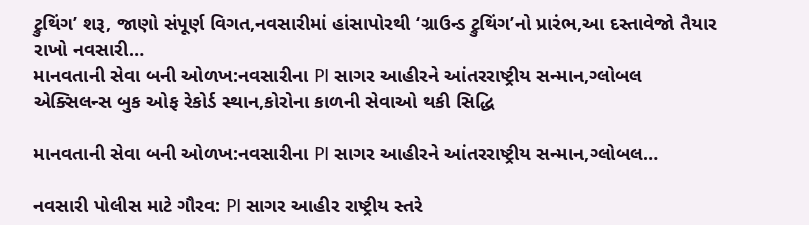ટ્રુથિંગ’ શરૂ, જાણો સંપૂર્ણ વિગત,નવસારીમાં હાંસાપોરથી ‘ગ્રાઉન્ડ ટ્રુથિંગ’નો પ્રારંભ,આ દસ્તાવેજો તૈયાર રાખો નવસારી…
માનવતાની સેવા બની ઓળખ:નવસારીના PI સાગર આહીરને આંતરરાષ્ટ્રીય સન્માન,ગ્લોબલ એક્સિલન્સ બુક ઓફ રેકોર્ડ સ્થાન,કોરોના કાળની સેવાઓ થકી સિદ્ધિ

માનવતાની સેવા બની ઓળખ:નવસારીના PI સાગર આહીરને આંતરરાષ્ટ્રીય સન્માન,ગ્લોબલ…

નવસારી પોલીસ માટે ગૌરવ: PI સાગર આહીર રાષ્ટ્રીય સ્તરે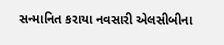સન્માનિત કરાયા નવસારી એલસીબીના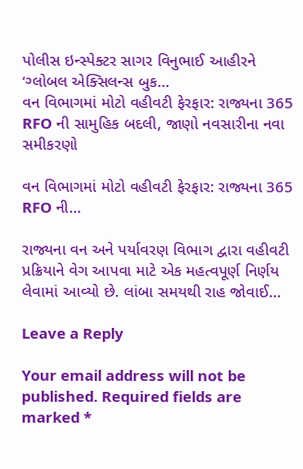પોલીસ ઇન્સ્પેક્ટર સાગર વિનુભાઈ આહીરને ‘ગ્લોબલ એક્સિલન્સ બુક…
વન વિભાગમાં મોટો વહીવટી ફેરફાર: રાજ્યના 365 RFO ની સામુહિક બદલી, જાણો નવસારીના નવા સમીકરણો

વન વિભાગમાં મોટો વહીવટી ફેરફાર: રાજ્યના 365 RFO ની…

રાજ્યના વન અને પર્યાવરણ વિભાગ દ્વારા વહીવટી પ્રક્રિયાને વેગ આપવા માટે એક મહત્વપૂર્ણ નિર્ણય લેવામાં આવ્યો છે. લાંબા સમયથી રાહ જોવાઈ…

Leave a Reply

Your email address will not be published. Required fields are marked *